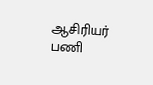ஆசிரியர் பணி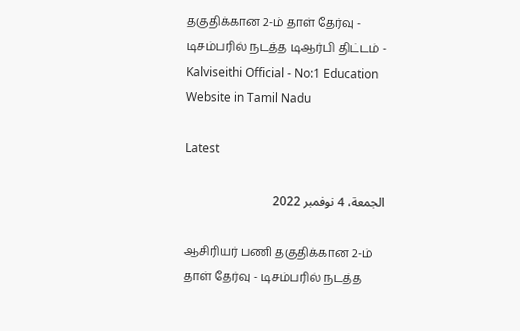தகுதிக்கான 2-ம் தாள் தேர்வு - டிசம்பரில் நடத்த டிஆர்பி திட்டம் - Kalviseithi Official - No:1 Education Website in Tamil Nadu

Latest

الجمعة، 4 نوفمبر 2022

ஆசிரியர் பணி தகுதிக்கான 2-ம் தாள் தேர்வு - டிசம்பரில் நடத்த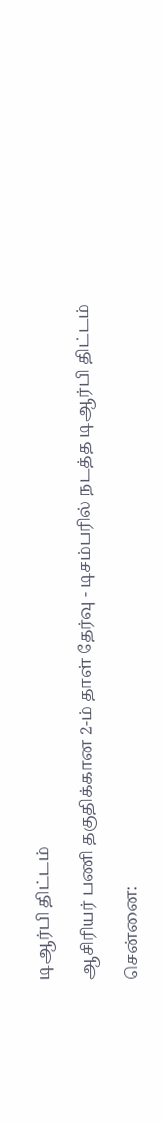டிஆர்பி திட்டம்

ஆசிரியர் பணி தகுதிக்கான 2-ம் தாள் தேர்வு - டிசம்பரில் நடத்த டிஆர்பி திட்டம்

சென்னை: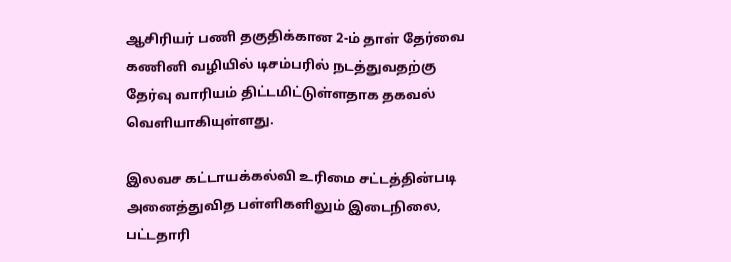ஆசிரியர் பணி தகுதிக்கான 2-ம் தாள் தேர்வை கணினி வழியில் டிசம்பரில் நடத்துவதற்கு தேர்வு வாரியம் திட்டமிட்டுள்ளதாக தகவல் வெளியாகியுள்ளது.

இலவச கட்டாயக்கல்வி உரிமை சட்டத்தின்படி அனைத்துவித பள்ளிகளிலும் இடைநிலை, பட்டதாரி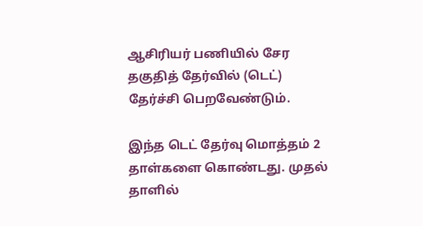ஆசிரியர் பணியில் சேர தகுதித் தேர்வில் (டெட்) தேர்ச்சி பெறவேண்டும்.

இந்த டெட் தேர்வு மொத்தம் 2 தாள்களை கொண்டது. முதல் தாளில்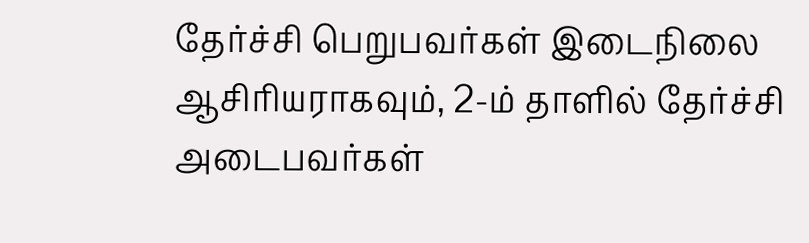தேர்ச்சி பெறுபவர்கள் இடைநிலை ஆசிரியராகவும், 2-ம் தாளில் தேர்ச்சி அடைபவர்கள்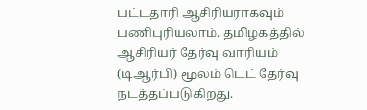பட்டதாரி ஆசிரியராகவும் பணிபுரியலாம். தமிழகத்தில் ஆசிரியர் தேர்வு வாரியம் (டிஆர்பி) மூலம் டெட் தேர்வு நடத்தப்படுகிறது.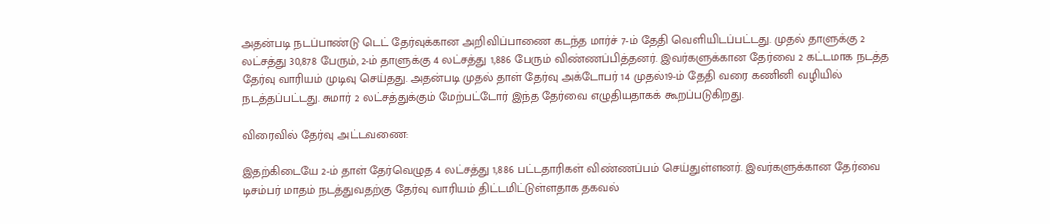அதன்படி நடப்பாண்டு டெட் தேர்வுக்கான அறிவிப்பாணை கடந்த மார்ச் 7-ம் தேதி வெளியிடப்பட்டது. முதல் தாளுக்கு 2 லட்சத்து 30,878 பேரும், 2-ம்‌ தாளுக்கு 4 லட்சத்து 1,886 பேரும்‌ விண்ணப்பித்தனர்‌. இவர்களுக்கான தேர்வை 2 கட்டமாக நடத்த தேர்வு வாரியம் முடிவு செய்தது. அதன்படி முதல் தாள் தேர்வு அக்டோபர் 14 முதல்19-ம் தேதி வரை கணினி வழியில் நடத்தப்பட்டது. சுமார் 2 லட்சத்துக்கும் மேற்பட்டோர் இந்த தேர்வை எழுதியதாகக் கூறப்படுகிறது.

விரைவில் தேர்வு அட்டவணை:

இதற்கிடையே 2-ம் தாள் தேர்வெழுத 4 லட்சத்து 1,886 பட்டதாரிகள் விண்ணப்பம் செய்துள்ளனர். இவர்களுக்கான தேர்வை டிசம்பர் மாதம் நடத்துவதற்கு தேர்வு வாரியம் திட்டமிட்டுள்ளதாக தகவல்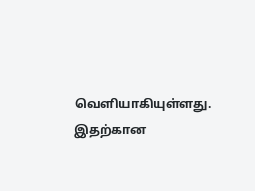வெளியாகியுள்ளது. இதற்கான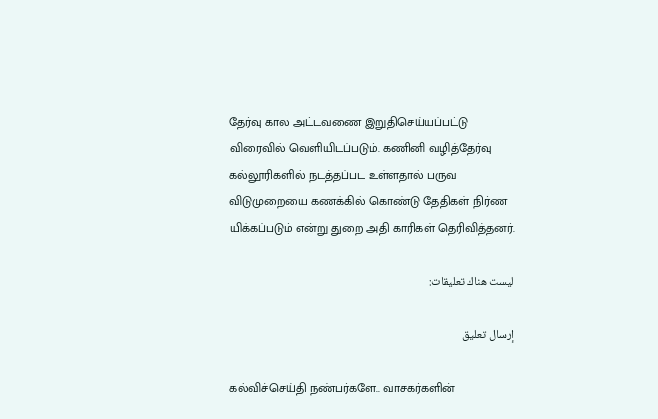தேர்வு கால அட்டவணை இறுதிசெய்யப்பட்டு விரைவில் வெளியிடப்படும். கணினி வழித்தேர்வு கல்லூரிகளில் நடத்தப்பட உள்ளதால் பருவ விடுமுறையை கணக்கில் கொண்டு தேதிகள் நிர்ண யிக்கப்படும் என்று துறை அதி காரிகள் தெரிவித்தனர்.

ليست هناك تعليقات:

إرسال تعليق

கல்விச்செய்தி நண்பர்களே.. வாசகர்களின்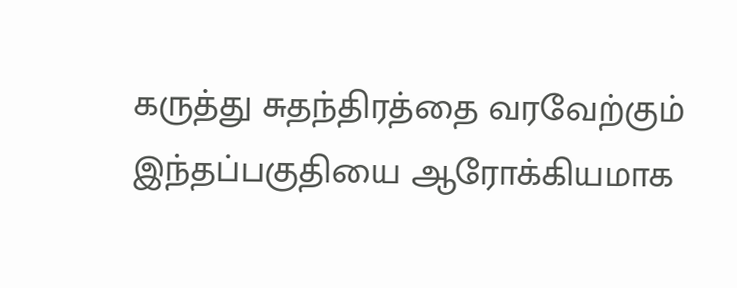கருத்து சுதந்திரத்தை வரவேற்கும் இந்தப்பகுதியை ஆரோக்கியமாக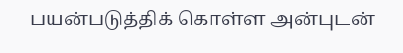பயன்படுத்திக் கொள்ள அன்புடன்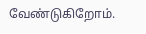வேண்டுகிறோம்.